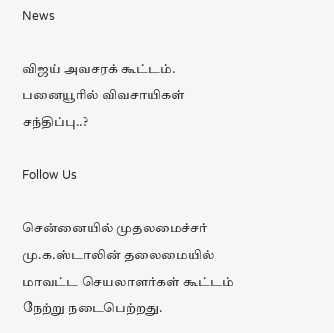News

விஜய் அவசரக் கூட்டம். பனையூரில் விவசாயிகள் சந்திப்பு..?

Follow Us

சென்னையில் முதலமைச்சர் மு.க.ஸ்டாலின் தலைமையில் மாவட்ட செயலாளர்கள் கூட்டம் நேற்று நடைபெற்றது.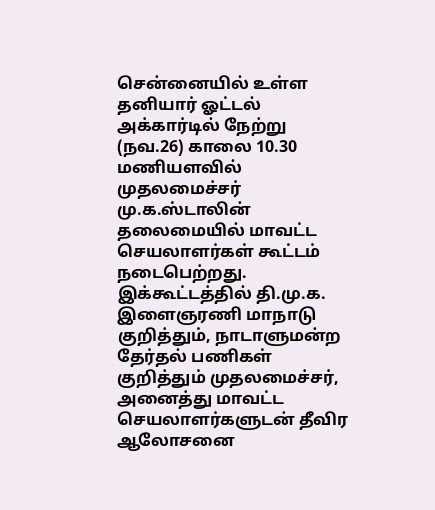சென்னையில் உள்ள தனியார் ஓட்டல் அக்கார்டில் நேற்று (நவ.26) காலை 10.30 மணியளவில் முதலமைச்சர் மு.க.ஸ்டாலின் தலைமையில் மாவட்ட செயலாளர்கள் கூட்டம் நடைபெற்றது. இக்கூட்டத்தில் தி.மு.க. இளைஞரணி மாநாடு குறித்தும், நாடாளுமன்ற தேர்தல் பணிகள் குறித்தும் முதலமைச்சர், அனைத்து மாவட்ட செயலாளர்களுடன் தீவிர ஆலோசனை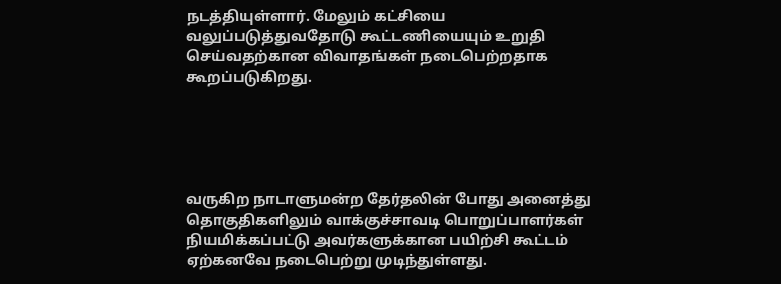நடத்தியுள்ளார். மேலும் கட்சியை வலுப்படுத்துவதோடு கூட்டணியையும் உறுதி செய்வதற்கான விவாதங்கள் நடைபெற்றதாக கூறப்படுகிறது.





வருகிற நாடாளுமன்ற தேர்தலின் போது அனைத்து தொகுதிகளிலும் வாக்குச்சாவடி பொறுப்பாளர்கள் நியமிக்கப்பட்டு அவர்களுக்கான பயிற்சி கூட்டம் ஏற்கனவே நடைபெற்று முடிந்துள்ளது.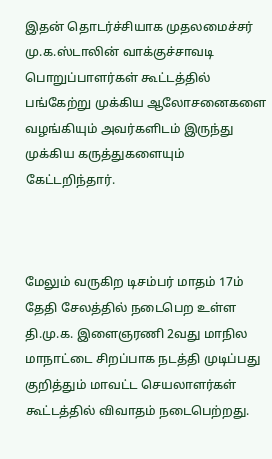இதன் தொடர்ச்சியாக முதலமைச்சர் மு.க.ஸ்டாலின் வாக்குச்சாவடி பொறுப்பாளர்கள் கூட்டத்தில் பங்கேற்று முக்கிய ஆலோசனைகளை வழங்கியும் அவர்களிடம் இருந்து முக்கிய கருத்துகளையும் கேட்டறிந்தார்.



மேலும் வருகிற டிசம்பர் மாதம் 17ம் தேதி சேலத்தில் நடைபெற உள்ள தி.மு.க. இளைஞரணி 2வது மாநில மாநாட்டை சிறப்பாக நடத்தி முடிப்பது குறித்தும் மாவட்ட செயலாளர்கள் கூட்டத்தில் விவாதம் நடைபெற்றது.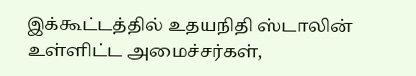இக்கூட்டத்தில் உதயநிதி ஸ்டாலின் உள்ளிட்ட அமைச்சர்கள்,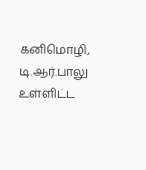கனிமொழி, டி.ஆர்.பாலு உள்ளிட்ட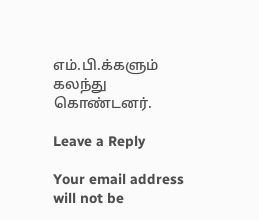எம்.பி.க்களும் கலந்து கொண்டனர்.

Leave a Reply

Your email address will not be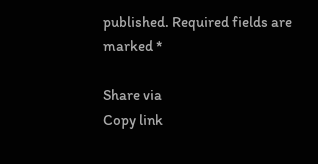published. Required fields are marked *

Share via
Copy link